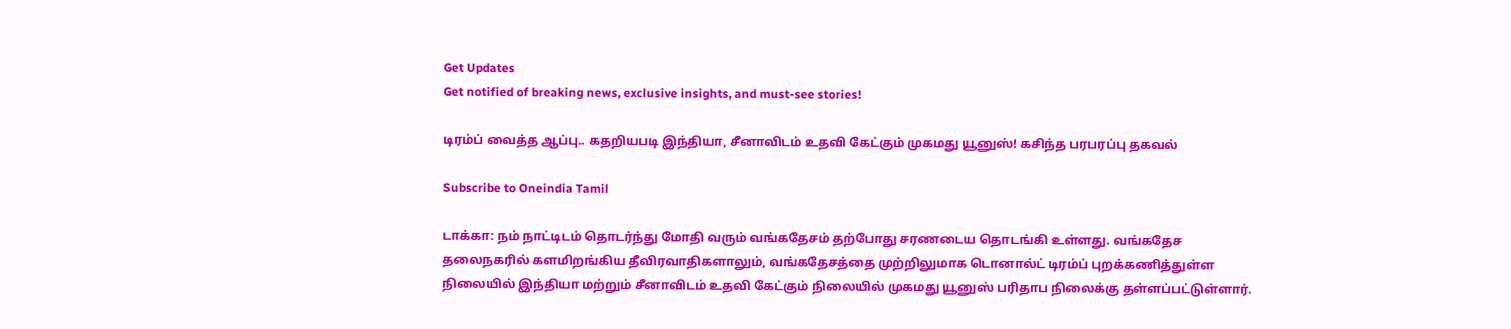Get Updates
Get notified of breaking news, exclusive insights, and must-see stories!

டிரம்ப் வைத்த ஆப்பு.. கதறியபடி இந்தியா, சீனாவிடம் உதவி கேட்கும் முகமது யூனுஸ்! கசிந்த பரபரப்பு தகவல்

Subscribe to Oneindia Tamil

டாக்கா: நம் நாட்டிடம் தொடர்ந்து மோதி வரும் வங்கதேசம் தற்போது சரணடைய தொடங்கி உள்ளது. வங்கதேச தலைநகரில் களமிறங்கிய தீவிரவாதிகளாலும், வங்கதேசத்தை முற்றிலுமாக டொனால்ட் டிரம்ப் புறக்கணித்துள்ள நிலையில் இந்தியா மற்றும் சீனாவிடம் உதவி கேட்கும் நிலையில் முகமது யூனுஸ் பரிதாப நிலைக்கு தள்ளப்பட்டுள்ளார்.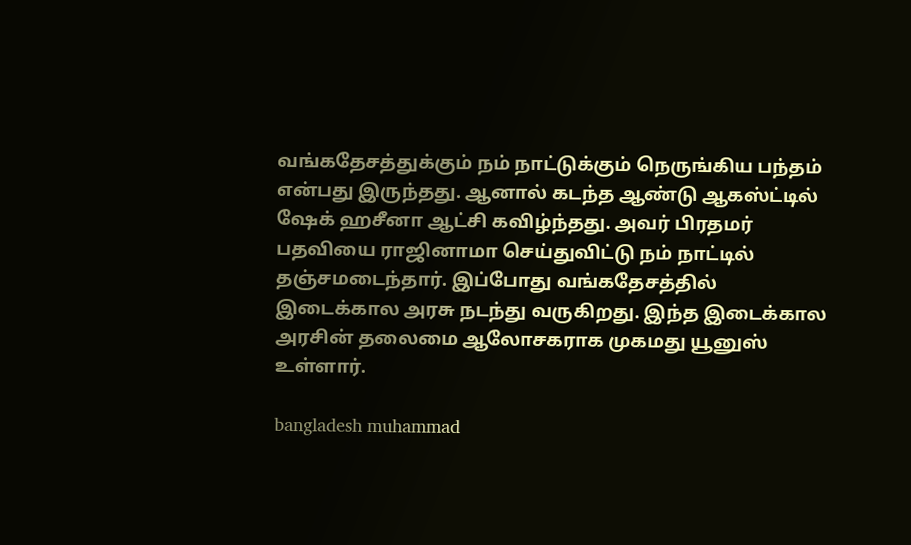வங்கதேசத்துக்கும் நம் நாட்டுக்கும் நெருங்கிய பந்தம் என்பது இருந்தது. ஆனால் கடந்த ஆண்டு ஆகஸ்ட்டில் ஷேக் ஹசீனா ஆட்சி கவிழ்ந்தது. அவர் பிரதமர் பதவியை ராஜினாமா செய்துவிட்டு நம் நாட்டில் தஞ்சமடைந்தார். இப்போது வங்கதேசத்தில் இடைக்கால அரசு நடந்து வருகிறது. இந்த இடைக்கால அரசின் தலைமை ஆலோசகராக முகமது யூனுஸ் உள்ளார்.

bangladesh muhammad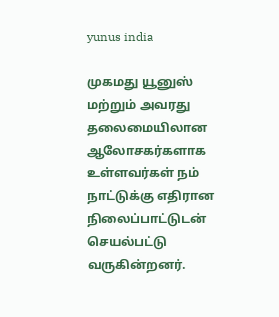yunus india

முகமது யூனுஸ் மற்றும் அவரது தலைமையிலான ஆலோசகர்களாக உள்ளவர்கள் நம் நாட்டுக்கு எதிரான நிலைப்பாட்டுடன் செயல்பட்டு வருகின்றனர்.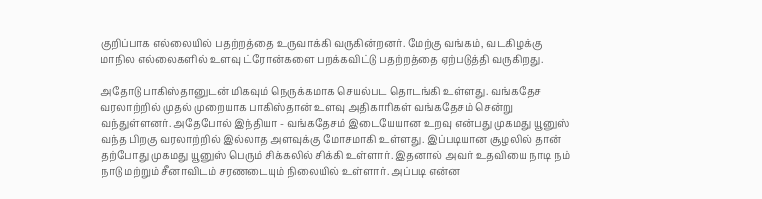குறிப்பாக எல்லையில் பதற்றத்தை உருவாக்கி வருகின்றனர். மேற்கு வங்கம், வடகிழக்கு மாநில எல்லைகளில் உளவு ட்ரோன்களை பறக்கவிட்டு பதற்றத்தை ஏற்படுத்தி வருகிறது.

அதோடு பாகிஸ்தானுடன் மிகவும் நெருக்கமாக செயல்பட தொடங்கி உள்ளது. வங்கதேச வரலாற்றில் முதல் முறையாக பாகிஸ்தான் உளவு அதிகாரிகள் வங்கதேசம் சென்று வந்துள்ளனர். அதேபோல் இந்தியா - வங்கதேசம் இடையேயான உறவு என்பது முகமது யூனுஸ் வந்த பிறகு வரலாற்றில் இல்லாத அளவுக்கு மோசமாகி உள்ளது. இப்படியான சூழலில் தான் தற்போது முகமது யூனுஸ் பெரும் சிக்கலில் சிக்கி உள்ளார். இதனால் அவர் உதவியை நாடி நம் நாடு மற்றும் சீனாவிடம் சரணடையும் நிலையில் உள்ளார். அப்படி என்ன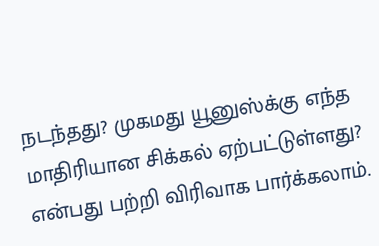நடந்தது? முகமது யூனுஸ்க்கு எந்த மாதிரியான சிக்கல் ஏற்பட்டுள்ளது? என்பது பற்றி விரிவாக பார்க்கலாம்.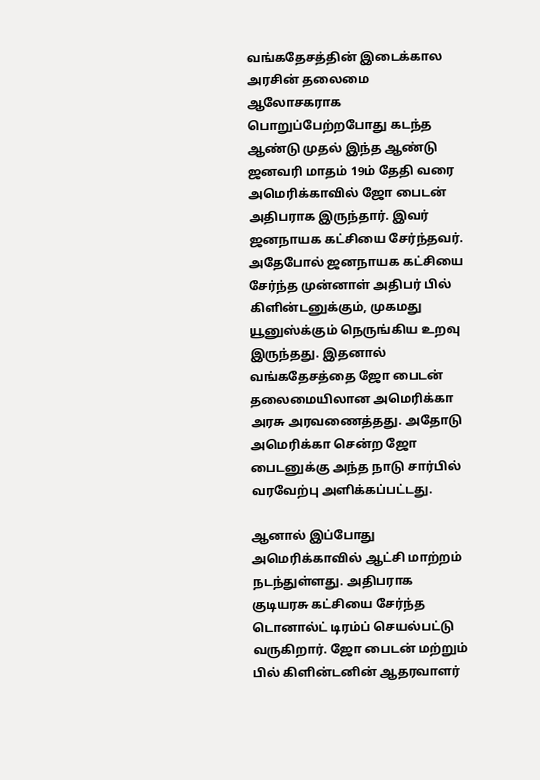வங்கதேசத்தின் இடைக்கால அரசின் தலைமை ஆலோசகராக பொறுப்பேற்றபோது கடந்த ஆண்டு முதல் இந்த ஆண்டு ஜனவரி மாதம் 19ம் தேதி வரை அமெரிக்காவில் ஜோ பைடன் அதிபராக இருந்தார். இவர் ஜனநாயக கட்சியை சேர்ந்தவர். அதேபோல் ஜனநாயக கட்சியை சேர்ந்த முன்னாள் அதிபர் பில் கிளின்டனுக்கும், முகமது யூனுஸ்க்கும் நெருங்கிய உறவு இருந்தது. இதனால் வங்கதேசத்தை ஜோ பைடன் தலைமையிலான அமெரிக்கா அரசு அரவணைத்தது. அதோடு அமெரிக்கா சென்ற ஜோ பைடனுக்கு அந்த நாடு சார்பில் வரவேற்பு அளிக்கப்பட்டது.

ஆனால் இப்போது அமெரிக்காவில் ஆட்சி மாற்றம் நடந்துள்ளது. அதிபராக குடியரசு கட்சியை சேர்ந்த டொனால்ட் டிரம்ப் செயல்பட்டு வருகிறார். ஜோ பைடன் மற்றும் பில் கிளின்டனின் ஆதரவாளர்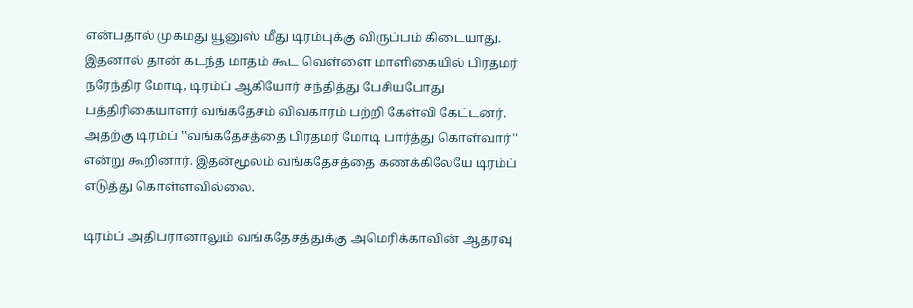என்பதால் முகமது யூனுஸ் மீது டிரம்புக்கு விருப்பம் கிடையாது. இதனால் தான் கடந்த மாதம் கூட வெள்ளை மாளிகையில் பிரதமர் நரேந்திர மோடி, டிரம்ப் ஆகியோர் சந்தித்து பேசியபோது பத்திரிகையாளர் வங்கதேசம் விவகாரம் பற்றி கேள்வி கேட்டனர். அதற்கு டிரம்ப் ‛‛வங்கதேசத்தை பிரதமர் மோடி பார்த்து கொள்வார்'' என்று கூறினார். இதன்மூலம் வங்கதேசத்தை கணக்கிலேயே டிரம்ப் எடுத்து கொள்ளவில்லை.

டிரம்ப் அதிபரானாலும் வங்கதேசத்துக்கு அமெரிக்காவின் ஆதரவு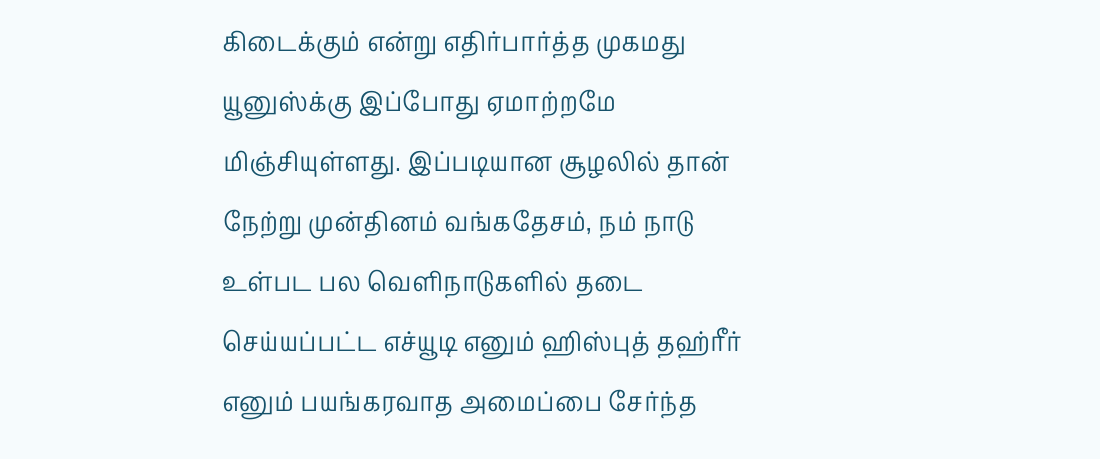கிடைக்கும் என்று எதிர்பார்த்த முகமது யூனுஸ்க்கு இப்போது ஏமாற்றமே மிஞ்சியுள்ளது. இப்படியான சூழலில் தான் நேற்று முன்தினம் வங்கதேசம், நம் நாடு உள்பட பல வெளிநாடுகளில் தடை செய்யப்பட்ட எச்யூடி எனும் ஹிஸ்புத் தஹ்ரீர் எனும் பயங்கரவாத அமைப்பை சேர்ந்த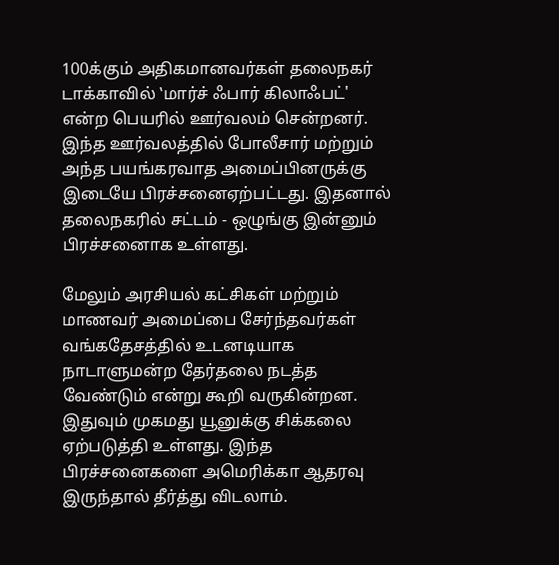100க்கும் அதிகமானவர்கள் தலைநகர் டாக்காவில் ‛மார்ச் ஃபார் கிலாஃபட்' என்ற பெயரில் ஊர்வலம் சென்றனர். இந்த ஊர்வலத்தில் போலீசார் மற்றும் அந்த பயங்கரவாத அமைப்பினருக்கு இடையே பிரச்சனைஏற்பட்டது. இதனால் தலைநகரில் சட்டம் - ஒழுங்கு இன்னும் பிரச்சனைாக உள்ளது.

மேலும் அரசியல் கட்சிகள் மற்றும் மாணவர் அமைப்பை சேர்ந்தவர்கள் வங்கதேசத்தில் உடனடியாக நாடாளுமன்ற தேர்தலை நடத்த வேண்டும் என்று கூறி வருகின்றன. இதுவும் முகமது யூனுக்கு சிக்கலை ஏற்படுத்தி உள்ளது. இந்த பிரச்சனைகளை அமெரிக்கா ஆதரவு இருந்தால் தீர்த்து விடலாம்.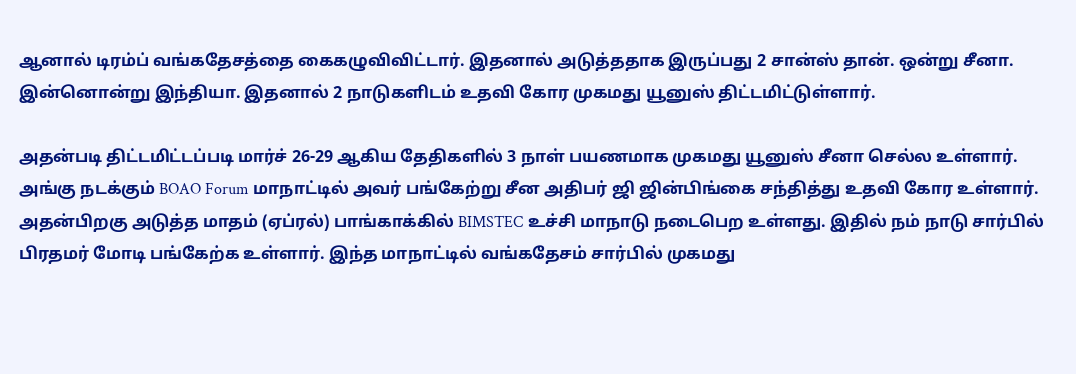ஆனால் டிரம்ப் வங்கதேசத்தை கைகழுவிவிட்டார். இதனால் அடுத்ததாக இருப்பது 2 சான்ஸ் தான். ஒன்று சீனா. இன்னொன்று இந்தியா. இதனால் 2 நாடுகளிடம் உதவி கோர முகமது யூனுஸ் திட்டமிட்டுள்ளார்.

அதன்படி திட்டமிட்டப்படி மார்ச் 26-29 ஆகிய தேதிகளில் 3 நாள் பயணமாக முகமது யூனுஸ் சீனா செல்ல உள்ளார். அங்கு நடக்கும் BOAO Forum மாநாட்டில் அவர் பங்கேற்று சீன அதிபர் ஜி ஜின்பிங்கை சந்தித்து உதவி கோர உள்ளார். அதன்பிறகு அடுத்த மாதம் (ஏப்ரல்) பாங்காக்கில் BIMSTEC உச்சி மாநாடு நடைபெற உள்ளது. இதில் நம் நாடு சார்பில் பிரதமர் மோடி பங்கேற்க உள்ளார். இந்த மாநாட்டில் வங்கதேசம் சார்பில் முகமது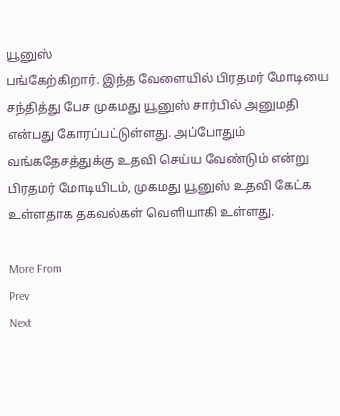யூனுஸ்
பங்கேற்கிறார். இந்த வேளையில் பிரதமர் மோடியை சந்தித்து பேச முகமது யூனுஸ் சார்பில் அனுமதி என்பது கோரப்பட்டுள்ளது. அப்போதும் வங்கதேசத்துக்கு உதவி செய்ய வேண்டும் என்று பிரதமர் மோடியிடம், முகமது யூனுஸ் உதவி கேட்க உள்ளதாக தகவல்கள் வெளியாகி உள்ளது.

More From
Prev
Next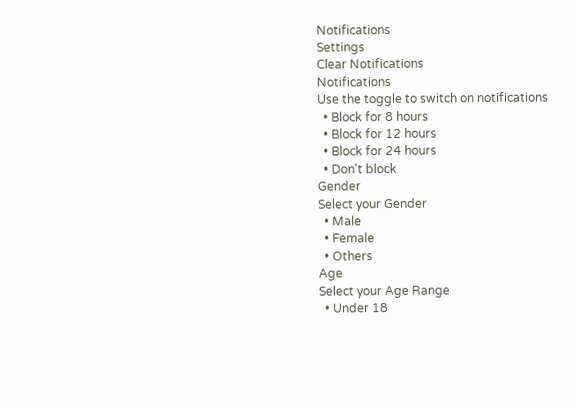Notifications
Settings
Clear Notifications
Notifications
Use the toggle to switch on notifications
  • Block for 8 hours
  • Block for 12 hours
  • Block for 24 hours
  • Don't block
Gender
Select your Gender
  • Male
  • Female
  • Others
Age
Select your Age Range
  • Under 18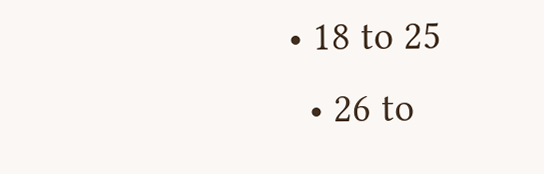• 18 to 25
  • 26 to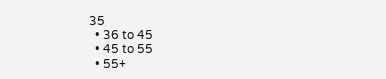35
  • 36 to 45
  • 45 to 55
  • 55+